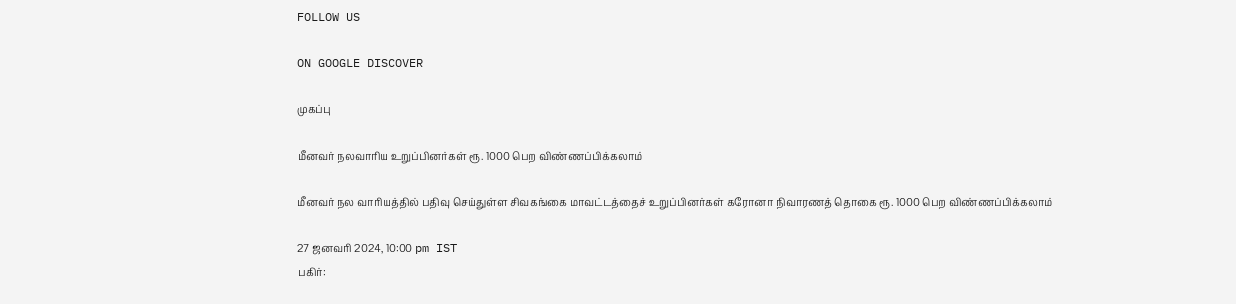FOLLOW US

ON GOOGLE DISCOVER

முகப்பு

மீனவர் நலவாரிய உறுப்பினர்கள் ரூ. 1000 பெற விண்ணப்பிக்கலாம்

மீனவர் நல வாரியத்தில் பதிவு செய்துள்ள சிவகங்கை மாவட்டத்தைச் உறுப்பினர்கள் கரோனா நிவாரணத் தொகை ரூ. 1000 பெற விண்ணப்பிக்கலாம்

27 ஜனவரி 2024, 10:00 pm IST
பகிர்: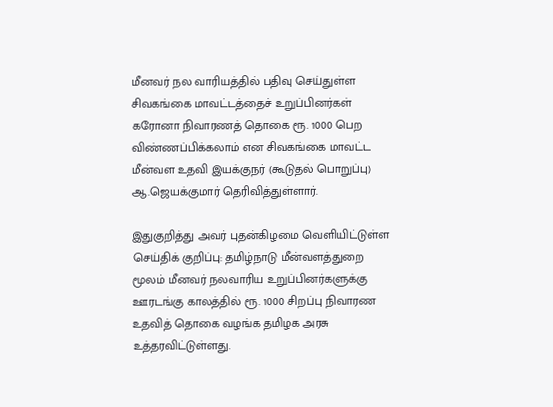மீனவர் நல வாரியத்தில் பதிவு செய்துள்ள சிவகங்கை மாவட்டத்தைச் உறுப்பினர்கள் கரோனா நிவாரணத் தொகை ரூ. 1000 பெற விண்ணப்பிக்கலாம் என சிவகங்கை மாவட்ட மீன்வள உதவி இயக்குநர் (கூடுதல் பொறுப்பு) ஆ.ஜெயக்குமார் தெரிவித்துள்ளார்.

இதுகுறித்து அவர் புதன்கிழமை வெளியிட்டுள்ள செய்திக் குறிப்பு: தமிழ்நாடு மீன்வளத்துறை மூலம் மீனவர் நலவாரிய உறுப்பினர்களுக்கு ஊரடங்கு காலத்தில் ரூ. 1000 சிறப்பு நிவாரண உதவித் தொகை வழங்க தமிழக அரசு உத்தரவிட்டுள்ளது.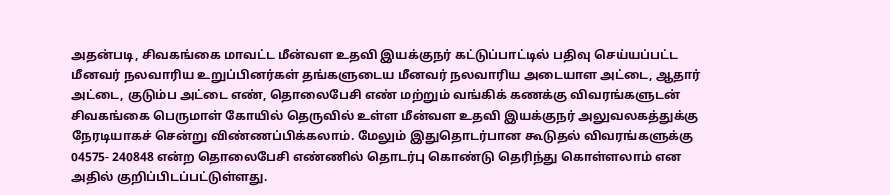அதன்படி, சிவகங்கை மாவட்ட மீன்வள உதவி இயக்குநர் கட்டுப்பாட்டில் பதிவு செய்யப்பட்ட மீனவர் நலவாரிய உறுப்பினர்கள் தங்களுடைய மீனவர் நலவாரிய அடையாள அட்டை, ஆதார் அட்டை, குடும்ப அட்டை எண், தொலைபேசி எண் மற்றும் வங்கிக் கணக்கு விவரங்களுடன் சிவகங்கை பெருமாள் கோயில் தெருவில் உள்ள மீன்வள உதவி இயக்குநர் அலுவலகத்துக்கு நேரடியாகச் சென்று விண்ணப்பிக்கலாம். மேலும் இதுதொடர்பான கூடுதல் விவரங்களுக்கு 04575- 240848 என்ற தொலைபேசி எண்ணில் தொடர்பு கொண்டு தெரிந்து கொள்ளலாம் என அதில் குறிப்பிடப்பட்டுள்ளது.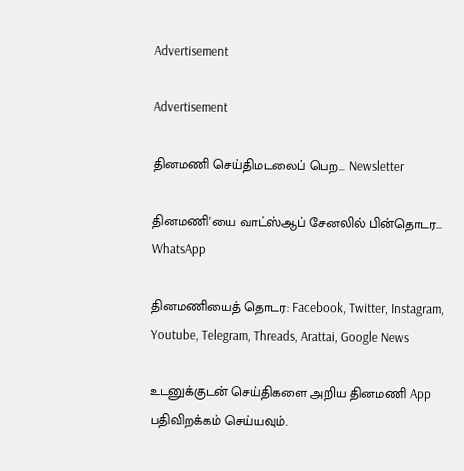Advertisement

Advertisement

தினமணி செய்திமடலைப் பெற... Newsletter

தினமணி'யை வாட்ஸ்ஆப் சேனலில் பின்தொடர... WhatsApp

தினமணியைத் தொடர: Facebook, Twitter, Instagram, Youtube, Telegram, Threads, Arattai, Google News

உடனுக்குடன் செய்திகளை அறிய தினமணி App பதிவிறக்கம் செய்யவும்.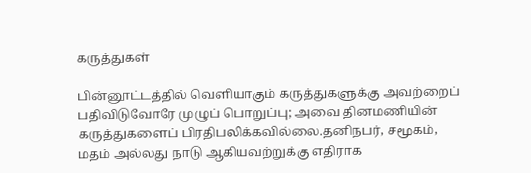கருத்துகள்

பின்னூட்டத்தில் வெளியாகும் கருத்துகளுக்கு அவற்றைப் பதிவிடுவோரே முழுப் பொறுப்பு; அவை தினமணியின் கருத்துகளைப் பிரதிபலிக்கவில்லை.தனிநபர், சமூகம், மதம் அல்லது நாடு ஆகியவற்றுக்கு எதிராக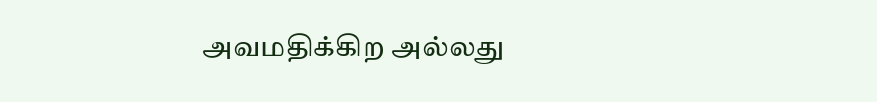அவமதிக்கிற அல்லது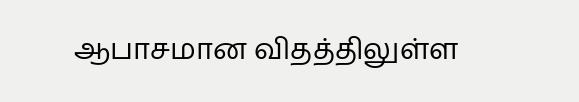ஆபாசமான விதத்திலுள்ள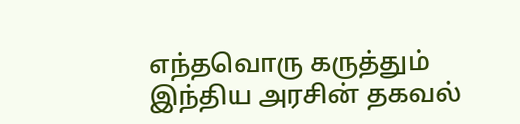எந்தவொரு கருத்தும் இந்திய அரசின் தகவல்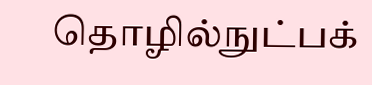தொழில்நுட்பக்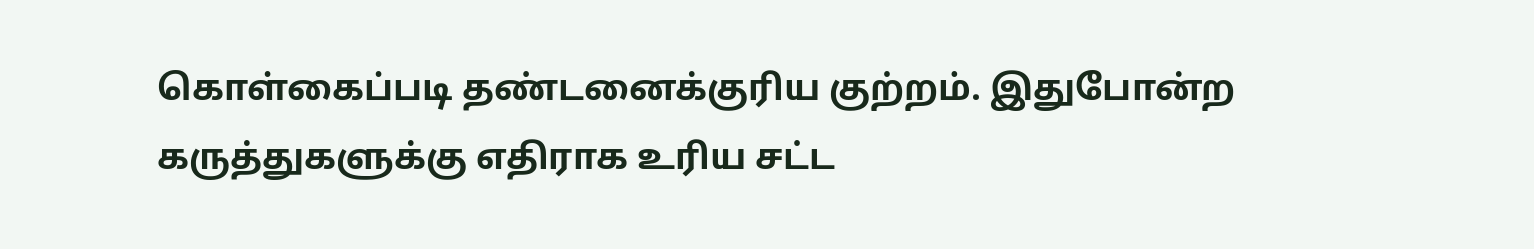கொள்கைப்படி தண்டனைக்குரிய குற்றம். இதுபோன்ற கருத்துகளுக்கு எதிராக உரிய சட்ட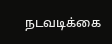நடவடிக்கை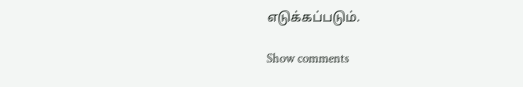எடுக்கப்படும்.

Show comments